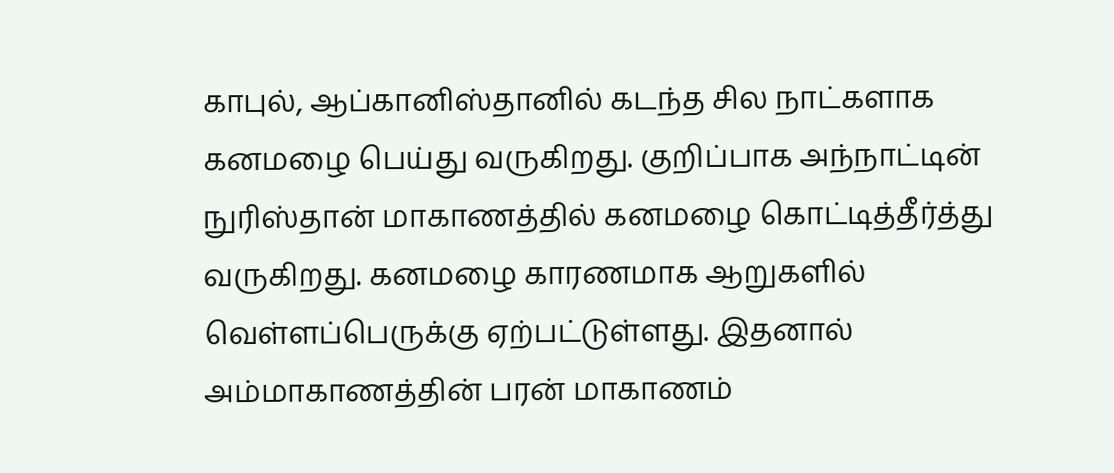காபுல், ஆப்கானிஸ்தானில் கடந்த சில நாட்களாக கனமழை பெய்து வருகிறது. குறிப்பாக அந்நாட்டின் நுரிஸ்தான் மாகாணத்தில் கனமழை கொட்டித்தீர்த்து வருகிறது. கனமழை காரணமாக ஆறுகளில் வெள்ளப்பெருக்கு ஏற்பட்டுள்ளது. இதனால் அம்மாகாணத்தின் பரன் மாகாணம்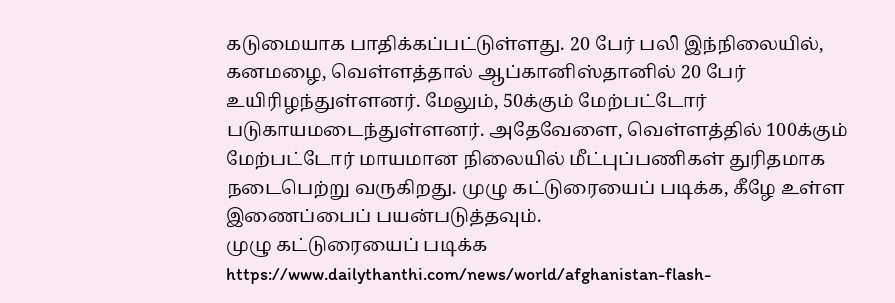கடுமையாக பாதிக்கப்பட்டுள்ளது. 20 பேர் பலி இந்நிலையில், கனமழை, வெள்ளத்தால் ஆப்கானிஸ்தானில் 20 பேர் உயிரிழந்துள்ளனர். மேலும், 50க்கும் மேற்பட்டோர் படுகாயமடைந்துள்ளனர். அதேவேளை, வெள்ளத்தில் 100க்கும் மேற்பட்டோர் மாயமான நிலையில் மீட்புப்பணிகள் துரிதமாக நடைபெற்று வருகிறது. முழு கட்டுரையைப் படிக்க, கீழே உள்ள இணைப்பைப் பயன்படுத்தவும்.
முழு கட்டுரையைப் படிக்க
https://www.dailythanthi.com/news/world/afghanistan-flash-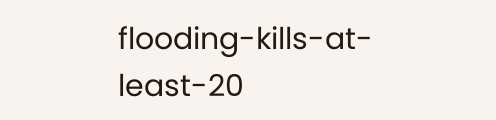flooding-kills-at-least-20